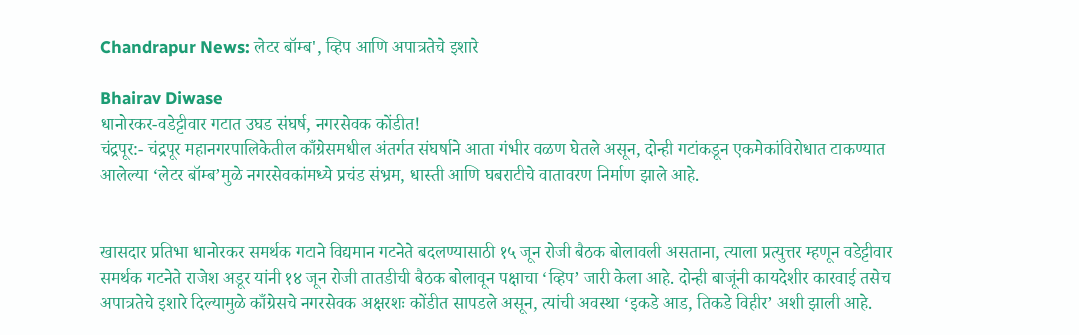Chandrapur News: लेटर बॉम्ब', व्हिप आणि अपात्रतेचे इशारे

Bhairav Diwase
धानोरकर-वडेट्टीवार गटात उघड संघर्ष, नगरसेवक कोंडीत!
चंद्रपूर:- चंद्रपूर महानगरपालिकेतील काँग्रेसमधील अंतर्गत संघर्षाने आता गंभीर वळण घेतले असून, दोन्ही गटांकडून एकमेकांविरोधात टाकण्यात आलेल्या ‘लेटर बॉम्ब’मुळे नगरसेवकांमध्ये प्रचंड संभ्रम, धास्ती आणि घबराटीचे वातावरण निर्माण झाले आहे.


खासदार प्रतिभा धानोरकर समर्थक गटाने विद्यमान गटनेते बदलण्यासाठी १५ जून रोजी बैठक बोलावली असताना, त्याला प्रत्युत्तर म्हणून वडेट्टीवार समर्थक गटनेते राजेश अडूर यांनी १४ जून रोजी तातडीची बैठक बोलावून पक्षाचा ‘व्हिप’ जारी केला आहे. दोन्ही बाजूंनी कायदेशीर कारवाई तसेच अपात्रतेचे इशारे दिल्यामुळे काँग्रेसचे नगरसेवक अक्षरशः कोंडीत सापडले असून, त्यांची अवस्था ‘इकडे आड, तिकडे विहीर’ अशी झाली आहे.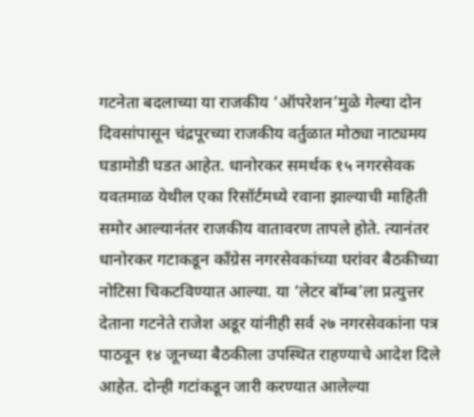गटनेता बदलाच्या या राजकीय ‘ऑपरेशन’मुळे गेल्या दोन दिवसांपासून चंद्रपूरच्या राजकीय वर्तुळात मोठ्या नाट्यमय घडामोडी घडत आहेत. धानोरकर समर्थक १५ नगरसेवक यवतमाळ येथील एका रिसॉर्टमध्ये रवाना झाल्याची माहिती समोर आल्यानंतर राजकीय वातावरण तापले होते. त्यानंतर धानोरकर गटाकडून काँग्रेस नगरसेवकांच्या घरांवर बैठकीच्या नोटिसा चिकटविण्यात आल्या. या ‘लेटर बॉम्ब’ला प्रत्युत्तर देताना गटनेते राजेश अडूर यांनीही सर्व २७ नगरसेवकांना पत्र पाठवून १४ जूनच्या बैठकीला उपस्थित राहण्याचे आदेश दिले आहेत. दोन्ही गटांकडून जारी करण्यात आलेल्या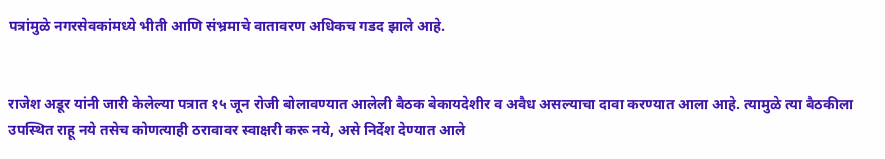पत्रांमुळे नगरसेवकांमध्ये भीती आणि संभ्रमाचे वातावरण अधिकच गडद झाले आहे.


राजेश अडूर यांनी जारी केलेल्या पत्रात १५ जून रोजी बोलावण्यात आलेली बैठक बेकायदेशीर व अवैध असल्याचा दावा करण्यात आला आहे. त्यामुळे त्या बैठकीला उपस्थित राहू नये तसेच कोणत्याही ठरावावर स्वाक्षरी करू नये, असे निर्देश देण्यात आले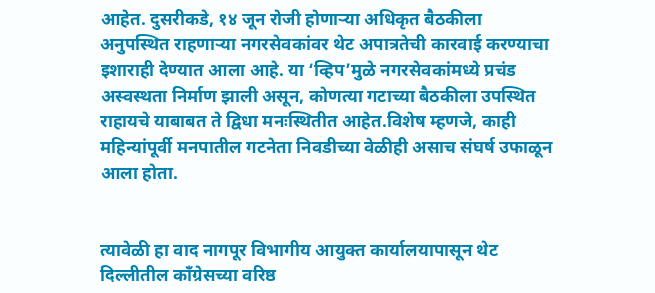आहेत. दुसरीकडे, १४ जून रोजी होणाऱ्या अधिकृत बैठकीला अनुपस्थित राहणाऱ्या नगरसेवकांवर थेट अपात्रतेची कारवाई करण्याचा इशाराही देण्यात आला आहे. या ‘व्हिप’मुळे नगरसेवकांमध्ये प्रचंड अस्वस्थता निर्माण झाली असून, कोणत्या गटाच्या बैठकीला उपस्थित राहायचे याबाबत ते द्विधा मनःस्थितीत आहेत.विशेष म्हणजे, काही महिन्यांपूर्वी मनपातील गटनेता निवडीच्या वेळीही असाच संघर्ष उफाळून आला होता.


त्यावेळी हा वाद नागपूर विभागीय आयुक्त कार्यालयापासून थेट दिल्लीतील काँग्रेसच्या वरिष्ठ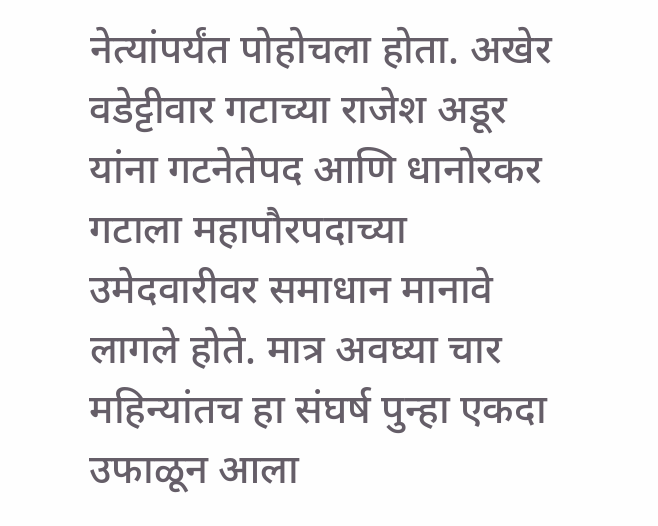नेत्यांपर्यंत पोहोचला होता. अखेर वडेट्टीवार गटाच्या राजेश अडूर यांना गटनेतेपद आणि धानोरकर गटाला महापौरपदाच्या उमेदवारीवर समाधान मानावे लागले होते. मात्र अवघ्या चार महिन्यांतच हा संघर्ष पुन्हा एकदा उफाळून आला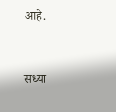आहे.


सध्या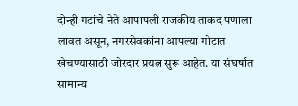दोन्ही गटांचे नेते आपापली राजकीय ताकद पणाला लावत असून, नगरसेवकांना आपल्या गोटात खेचण्यासाठी जोरदार प्रयत्न सुरू आहेत. या संघर्षात सामान्य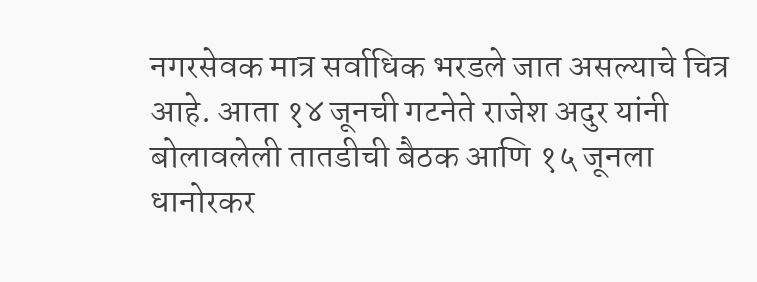नगरसेवक मात्र सर्वाधिक भरडले जात असल्याचे चित्र आहे. आता १४ जूनची गटनेते राजेश अदुर यांनी बोलावलेली तातडीची बैठक आणि १५ जूनला धानोरकर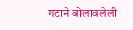गटाने बोलावलेली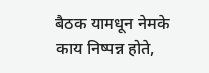बैठक यामधून नेमके काय निष्पन्न होते,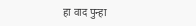हा वाद पुन्हा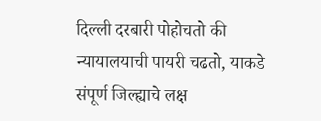दिल्ली दरबारी पोहोचतो की न्यायालयाची पायरी चढतो, याकडे संपूर्ण जिल्ह्याचे लक्ष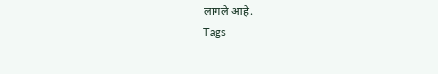लागले आहे.
Tags